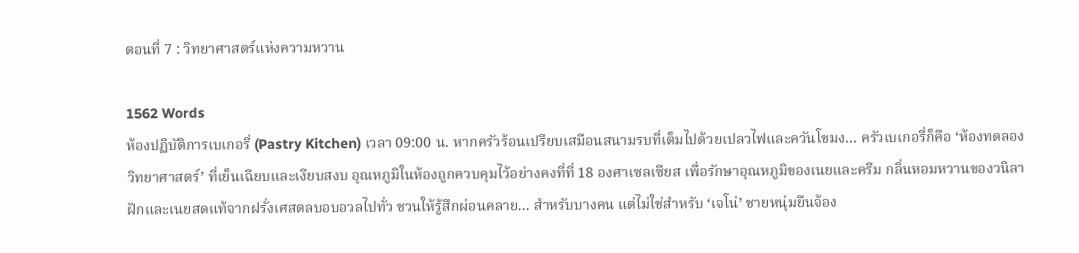ตอนที่ 7 : วิทยาศาสตร์แห่งความหวาน

1562 Words
ห้องปฏิบัติการเบเกอรี่ (Pastry Kitchen) เวลา 09:00 น. หากครัวร้อนเปรียบเสมือนสนามรบที่เต็มไปด้วยเปลวไฟและควันโขมง... ครัวเบเกอรี่ก็คือ ‘ห้องทดลองวิทยาศาสตร์’ ที่เย็นเฉียบและเงียบสงบ อุณหภูมิในห้องถูกควบคุมไว้อย่างคงที่ที่ 18 องศาเซลเซียส เพื่อรักษาอุณหภูมิของเนยและครีม กลิ่นหอมหวานของวนิลาฝักและเนยสดแท้จากฝรั่งเศสตลบอบอวลไปทั่ว ชวนให้รู้สึกผ่อนคลาย... สำหรับบางคน แต่ไม่ใช่สำหรับ ‘เจโน่’ ชายหนุ่มยืนจ้อง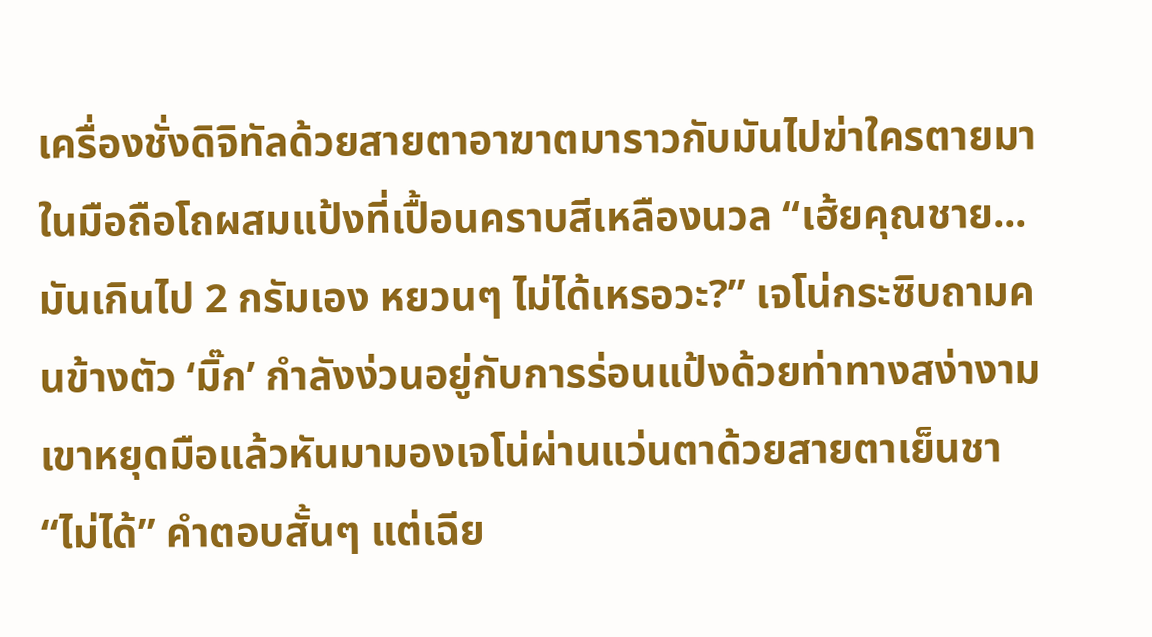เครื่องชั่งดิจิทัลด้วยสายตาอาฆาตมาราวกับมันไปฆ่าใครตายมา ในมือถือโถผสมแป้งที่เปื้อนคราบสีเหลืองนวล “เฮ้ยคุณชาย... มันเกินไป 2 กรัมเอง หยวนๆ ไม่ได้เหรอวะ?” เจโน่กระซิบถามคนข้างตัว ‘มิ๊ก’ กำลังง่วนอยู่กับการร่อนแป้งด้วยท่าทางสง่างาม เขาหยุดมือแล้วหันมามองเจโน่ผ่านแว่นตาด้วยสายตาเย็นชา “ไม่ได้” คำตอบสั้นๆ แต่เฉีย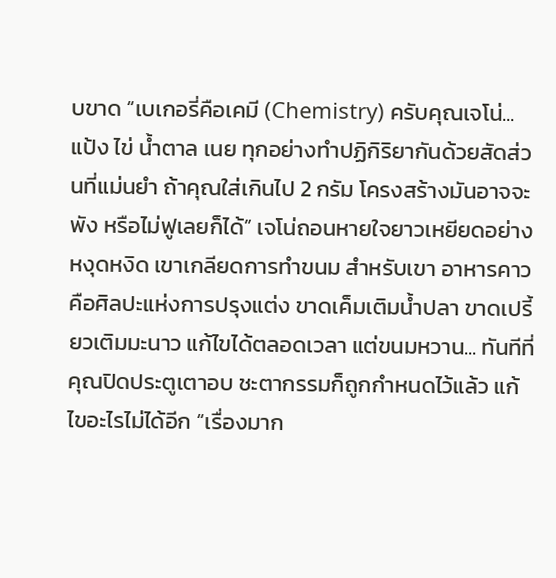บขาด “เบเกอรี่คือเคมี (Chemistry) ครับคุณเจโน่... แป้ง ไข่ น้ำตาล เนย ทุกอย่างทำปฏิกิริยากันด้วยสัดส่วนที่แม่นยำ ถ้าคุณใส่เกินไป 2 กรัม โครงสร้างมันอาจจะพัง หรือไม่ฟูเลยก็ได้” เจโน่ถอนหายใจยาวเหยียดอย่างหงุดหงิด เขาเกลียดการทำขนม สำหรับเขา อาหารคาวคือศิลปะแห่งการปรุงแต่ง ขาดเค็มเติมน้ำปลา ขาดเปรี้ยวเติมมะนาว แก้ไขได้ตลอดเวลา แต่ขนมหวาน... ทันทีที่คุณปิดประตูเตาอบ ชะตากรรมก็ถูกกำหนดไว้แล้ว แก้ไขอะไรไม่ได้อีก “เรื่องมาก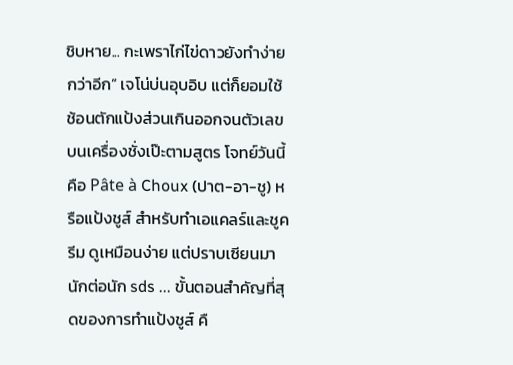ชิบหาย... กะเพราไก่ไข่ดาวยังทำง่ายกว่าอีก” เจโน่บ่นอุบอิบ แต่ก็ยอมใช้ช้อนตักแป้งส่วนเกินออกจนตัวเลขบนเครื่องชั่งเป๊ะตามสูตร โจทย์วันนี้คือ Pâte à Choux (ปาต-อา-ชู) หรือแป้งชูส์ สำหรับทำเอแคลร์และชูครีม ดูเหมือนง่าย แต่ปราบเซียนมานักต่อนัก sds ... ขั้นตอนสำคัญที่สุดของการทำแป้งชูส์ คื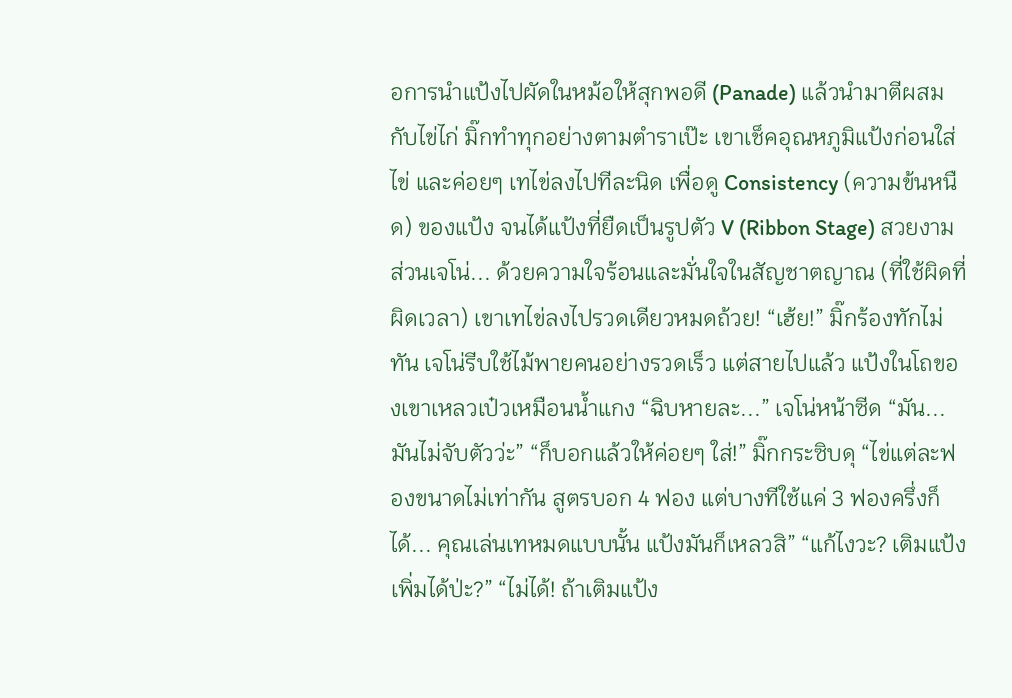อการนำแป้งไปผัดในหม้อให้สุกพอดี (Panade) แล้วนำมาตีผสมกับไข่ไก่ มิ๊กทำทุกอย่างตามตำราเป๊ะ เขาเช็คอุณหภูมิแป้งก่อนใส่ไข่ และค่อยๆ เทไข่ลงไปทีละนิด เพื่อดู Consistency (ความข้นหนืด) ของแป้ง จนได้แป้งที่ยืดเป็นรูปตัว V (Ribbon Stage) สวยงาม ส่วนเจโน่... ด้วยความใจร้อนและมั่นใจในสัญชาตญาณ (ที่ใช้ผิดที่ผิดเวลา) เขาเทไข่ลงไปรวดเดียวหมดถ้วย! “เฮ้ย!” มิ๊กร้องทักไม่ทัน เจโน่รีบใช้ไม้พายคนอย่างรวดเร็ว แต่สายไปแล้ว แป้งในโถของเขาเหลวเป๋วเหมือนน้ำแกง “ฉิบหายละ...” เจโน่หน้าซีด “มัน... มันไม่จับตัวว่ะ” “ก็บอกแล้วให้ค่อยๆ ใส่!” มิ๊กกระซิบดุ “ไข่แต่ละฟองขนาดไม่เท่ากัน สูตรบอก 4 ฟอง แต่บางทีใช้แค่ 3 ฟองครึ่งก็ได้... คุณเล่นเทหมดแบบนั้น แป้งมันก็เหลวสิ” “แก้ไงวะ? เติมแป้งเพิ่มได้ป่ะ?” “ไม่ได้! ถ้าเติมแป้ง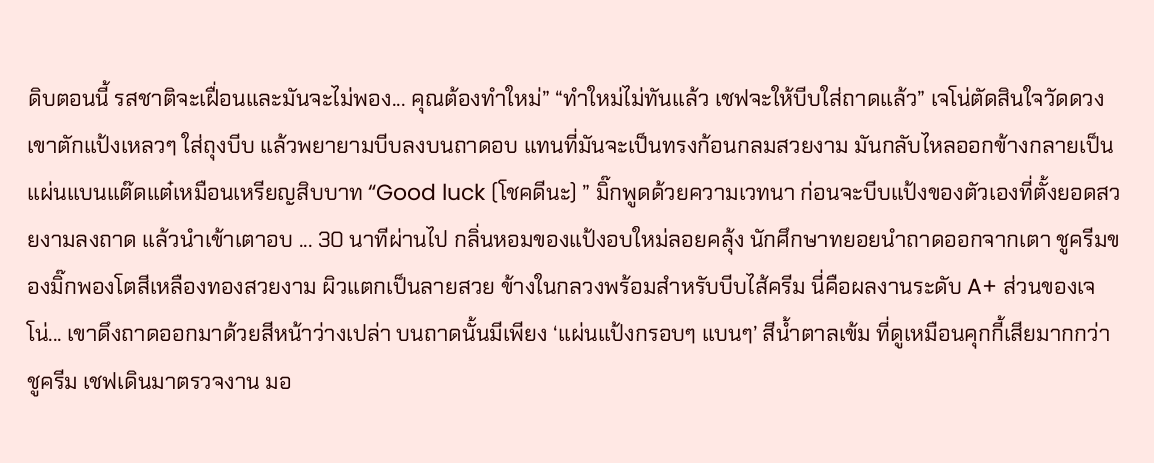ดิบตอนนี้ รสชาติจะเฝื่อนและมันจะไม่พอง... คุณต้องทำใหม่” “ทำใหม่ไม่ทันแล้ว เชฟจะให้บีบใส่ถาดแล้ว” เจโน่ตัดสินใจวัดดวง เขาตักแป้งเหลวๆ ใส่ถุงบีบ แล้วพยายามบีบลงบนถาดอบ แทนที่มันจะเป็นทรงก้อนกลมสวยงาม มันกลับไหลออกข้างกลายเป็นแผ่นแบนแต๊ดแต๋เหมือนเหรียญสิบบาท “Good luck (โชคดีนะ) ” มิ๊กพูดด้วยความเวทนา ก่อนจะบีบแป้งของตัวเองที่ตั้งยอดสวยงามลงถาด แล้วนำเข้าเตาอบ ... 30 นาทีผ่านไป กลิ่นหอมของแป้งอบใหม่ลอยคลุ้ง นักศึกษาทยอยนำถาดออกจากเตา ชูครีมของมิ๊กพองโตสีเหลืองทองสวยงาม ผิวแตกเป็นลายสวย ข้างในกลวงพร้อมสำหรับบีบไส้ครีม นี่คือผลงานระดับ A+ ส่วนของเจโน่... เขาดึงถาดออกมาด้วยสีหน้าว่างเปล่า บนถาดนั้นมีเพียง ‘แผ่นแป้งกรอบๆ แบนๆ’ สีน้ำตาลเข้ม ที่ดูเหมือนคุกกี้เสียมากกว่าชูครีม เชฟเดินมาตรวจงาน มอ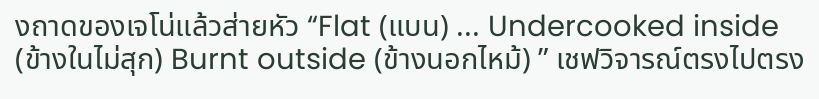งถาดของเจโน่แล้วส่ายหัว “Flat (แบน) ... Undercooked inside (ข้างในไม่สุก) Burnt outside (ข้างนอกไหม้) ” เชฟวิจารณ์ตรงไปตรง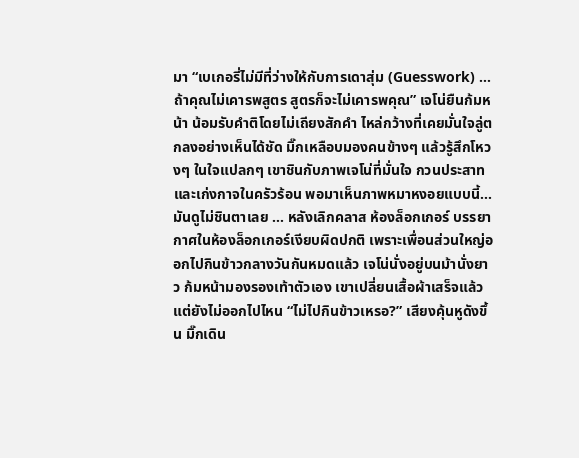มา “เบเกอรี่ไม่มีที่ว่างให้กับการเดาสุ่ม (Guesswork) ... ถ้าคุณไม่เคารพสูตร สูตรก็จะไม่เคารพคุณ” เจโน่ยืนก้มหน้า น้อมรับคำติโดยไม่เถียงสักคำ ไหล่กว้างที่เคยมั่นใจลู่ตกลงอย่างเห็นได้ชัด มิ๊กเหลือบมองคนข้างๆ แล้วรู้สึกโหวงๆ ในใจแปลกๆ เขาชินกับภาพเจโน่ที่มั่นใจ กวนประสาท และเก่งกาจในครัวร้อน พอมาเห็นภาพหมาหงอยแบบนี้... มันดูไม่ชินตาเลย ... หลังเลิกคลาส ห้องล็อกเกอร์ บรรยากาศในห้องล็อกเกอร์เงียบผิดปกติ เพราะเพื่อนส่วนใหญ่ออกไปกินข้าวกลางวันกันหมดแล้ว เจโน่นั่งอยู่บนม้านั่งยาว ก้มหน้ามองรองเท้าตัวเอง เขาเปลี่ยนเสื้อผ้าเสร็จแล้ว แต่ยังไม่ออกไปไหน “ไม่ไปกินข้าวเหรอ?” เสียงคุ้นหูดังขึ้น มิ๊กเดิน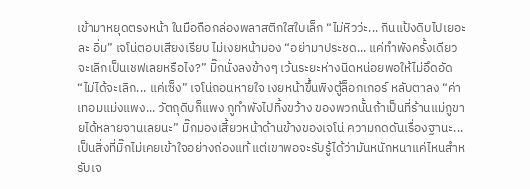เข้ามาหยุดตรงหน้า ในมือถือกล่องพลาสติกใสใบเล็ก “ไม่หิวว่ะ... กินแป้งดิบไปเยอะละ อิ่ม” เจโน่ตอบเสียงเรียบ ไม่เงยหน้ามอง “อย่ามาประชด... แค่ทำพังครั้งเดียว จะเลิกเป็นเชฟเลยหรือไง?” มิ๊กนั่งลงข้างๆ เว้นระยะห่างนิดหน่อยพอให้ไม่อึดอัด “ไม่ได้จะเลิก... แค่เซ็ง” เจโน่ถอนหายใจ เงยหน้าขึ้นพิงตู้ล็อกเกอร์ หลับตาลง “ค่าเทอมแม่งแพง... วัตถุดิบก็แพง กูทำพังไปทิ้งขว้าง ของพวกนั้นถ้าเป็นที่ร้านแม่กูขายได้หลายจานเลยนะ” มิ๊กมองเสี้ยวหน้าด้านข้างของเจโน่ ความกดดันเรื่องฐานะ... เป็นสิ่งที่มิ๊กไม่เคยเข้าใจอย่างถ่องแท้ แต่เขาพอจะรับรู้ได้ว่ามันหนักหนาแค่ไหนสำหรับเจ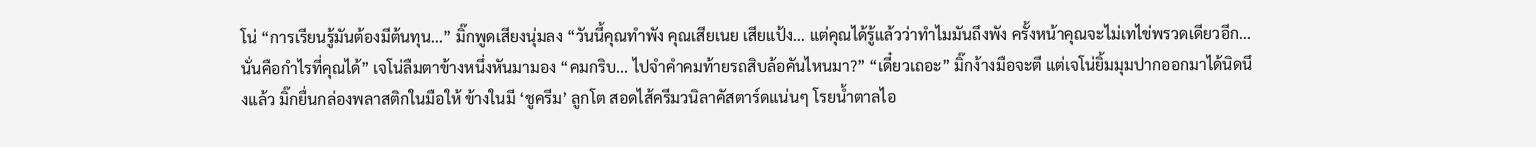โน่ “การเรียนรู้มันต้องมีต้นทุน...” มิ๊กพูดเสียงนุ่มลง “วันนี้คุณทำพัง คุณเสียเนย เสียแป้ง... แต่คุณได้รู้แล้วว่าทำไมมันถึงพัง ครั้งหน้าคุณจะไม่เทไข่พรวดเดียวอีก... นั่นคือกำไรที่คุณได้” เจโน่ลืมตาข้างหนึ่งหันมามอง “คมกริบ... ไปจำคำคมท้ายรถสิบล้อคันไหนมา?” “เดี๋ยวเถอะ” มิ๊กง้างมือจะตี แต่เจโน่ยิ้มมุมปากออกมาได้นิดนึงแล้ว มิ๊กยื่นกล่องพลาสติกในมือให้ ข้างในมี ‘ชูครีม’ ลูกโต สอดไส้ครีมวนิลาคัสตาร์ดแน่นๆ โรยน้ำตาลไอ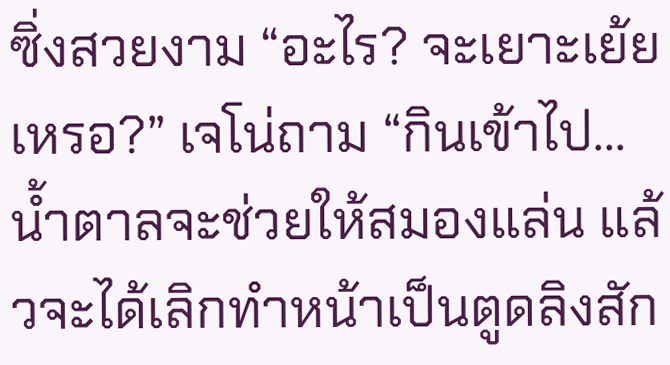ซิ่งสวยงาม “อะไร? จะเยาะเย้ยเหรอ?” เจโน่ถาม “กินเข้าไป... น้ำตาลจะช่วยให้สมองแล่น แล้วจะได้เลิกทำหน้าเป็นตูดลิงสัก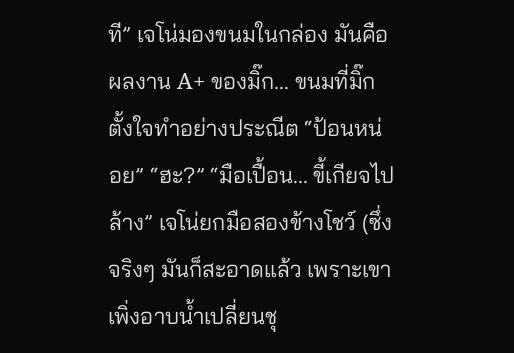ที” เจโน่มองขนมในกล่อง มันคือผลงาน A+ ของมิ๊ก... ขนมที่มิ๊กตั้งใจทำอย่างประณีต “ป้อนหน่อย” “ฮะ?” “มือเปื้อน... ขี้เกียจไปล้าง” เจโน่ยกมือสองข้างโชว์ (ซึ่งจริงๆ มันก็สะอาดแล้ว เพราะเขาเพิ่งอาบน้ำเปลี่ยนชุ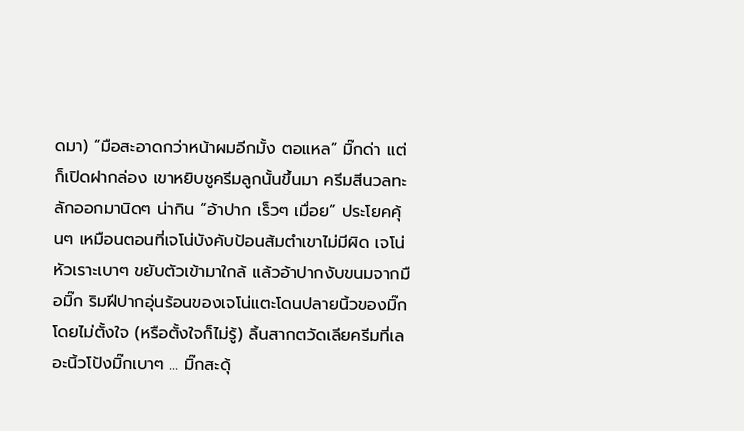ดมา) “มือสะอาดกว่าหน้าผมอีกมั้ง ตอแหล” มิ๊กด่า แต่ก็เปิดฝากล่อง เขาหยิบชูครีมลูกนั้นขึ้นมา ครีมสีนวลทะลักออกมานิดๆ น่ากิน “อ้าปาก เร็วๆ เมื่อย” ประโยคคุ้นๆ เหมือนตอนที่เจโน่บังคับป้อนส้มตำเขาไม่มีผิด เจโน่หัวเราะเบาๆ ขยับตัวเข้ามาใกล้ แล้วอ้าปากงับขนมจากมือมิ๊ก ริมฝีปากอุ่นร้อนของเจโน่แตะโดนปลายนิ้วของมิ๊กโดยไม่ตั้งใจ (หรือตั้งใจก็ไม่รู้) ลิ้นสากตวัดเลียครีมที่เลอะนิ้วโป้งมิ๊กเบาๆ ... มิ๊กสะดุ้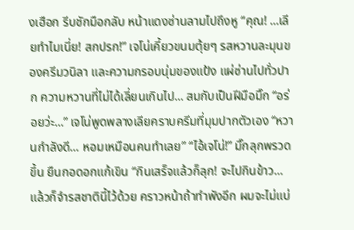งเฮือก รีบชักมือกลับ หน้าแดงซ่านลามไปถึงหู “คุณ! ...เลียทำไมเนี่ย! สกปรก!” เจโน่เคี้ยวขนมตุ้ยๆ รสหวานละมุนของครีมวนิลา และความกรอบนุ่มของแป้ง แผ่ซ่านไปทั่วปาก ความหวานที่ไม่ได้เลี่ยนเกินไป... สมกับเป็นฝีมือมิ๊ก “อร่อยว่ะ...” เจโน่พูดพลางเลียคราบครีมที่มุมปากตัวเอง “หวานกำลังดี... หอมเหมือนคนทำเลย” “ไอ้เจโน่!” มิ๊กลุกพรวดขึ้น ยืนกอดอกแก้เขิน “กินเสร็จแล้วก็ลุก! จะไปกินข้าว... แล้วก็จำรสชาตินี้ไว้ด้วย คราวหน้าถ้าทำพังอีก ผมจะไม่แบ่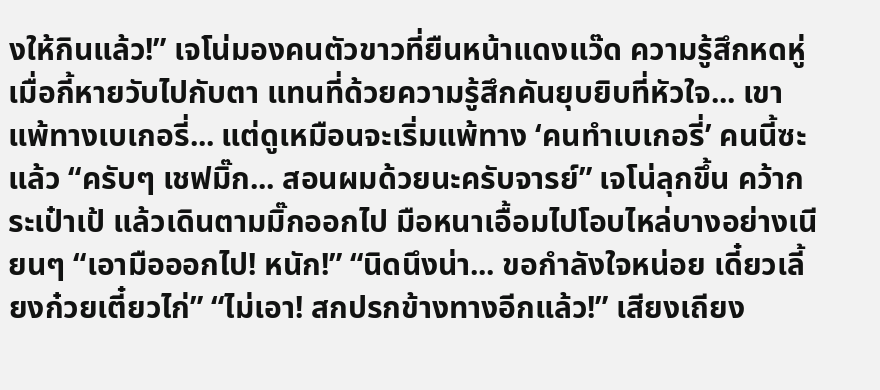งให้กินแล้ว!” เจโน่มองคนตัวขาวที่ยืนหน้าแดงแว๊ด ความรู้สึกหดหู่เมื่อกี้หายวับไปกับตา แทนที่ด้วยความรู้สึกคันยุบยิบที่หัวใจ... เขาแพ้ทางเบเกอรี่... แต่ดูเหมือนจะเริ่มแพ้ทาง ‘คนทำเบเกอรี่’ คนนี้ซะแล้ว “ครับๆ เชฟมิ๊ก... สอนผมด้วยนะครับจารย์” เจโน่ลุกขึ้น คว้ากระเป๋าเป้ แล้วเดินตามมิ๊กออกไป มือหนาเอื้อมไปโอบไหล่บางอย่างเนียนๆ “เอามือออกไป! หนัก!” “นิดนึงน่า... ขอกำลังใจหน่อย เดี๋ยวเลี้ยงก๋วยเตี๋ยวไก่” “ไม่เอา! สกปรกข้างทางอีกแล้ว!” เสียงเถียง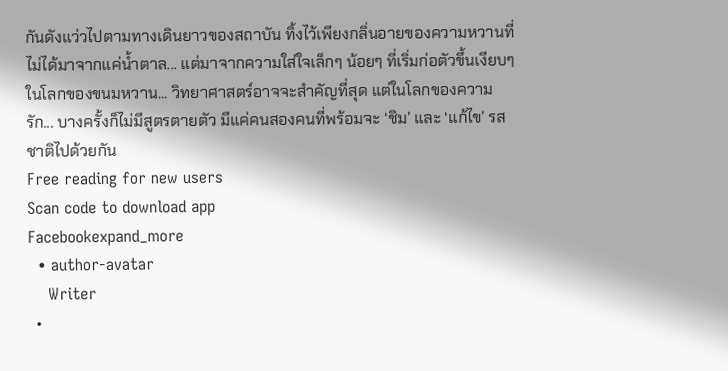กันดังแว่วไปตามทางเดินยาวของสถาบัน ทิ้งไว้เพียงกลิ่นอายของความหวานที่ไม่ได้มาจากแค่น้ำตาล... แต่มาจากความใส่ใจเล็กๆ น้อยๆ ที่เริ่มก่อตัวขึ้นเงียบๆ ในโลกของขนมหวาน... วิทยาศาสตร์อาจจะสำคัญที่สุด แต่ในโลกของความรัก... บางครั้งก็ไม่มีสูตรตายตัว มีแค่คนสองคนที่พร้อมจะ ‘ชิม’ และ ‘แก้ไข’ รสชาติไปด้วยกัน
Free reading for new users
Scan code to download app
Facebookexpand_more
  • author-avatar
    Writer
  •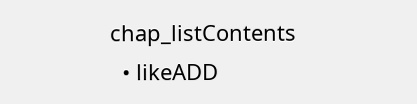chap_listContents
  • likeADD